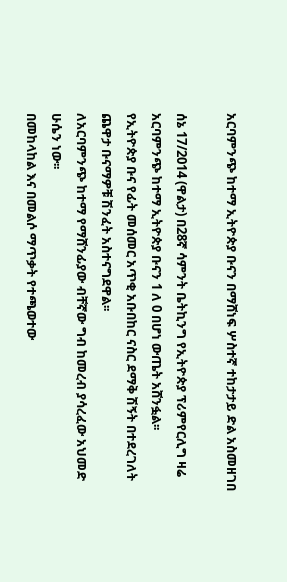አርባምንጭ ከተማ ኢትዮጵያ ቡናን በማሸነፍ ሦስተኛ ተከታታይ ድል አስመዘገበ

ሰኔ 17/2014 (ዋልታ) በ28ኛ ሳምንት ቤትኪንግ የኢትዮጵያ ፕሪምየርሊግ ዛሬ አርባምንጭ ከተማ ኢትዮጵያ ቡናን 1 ለ 0 በሆነ ውጤት አሸንፏል፡፡
የኢትዮጵያ ቡና የፊት መሰመር አጥቂ አቡበከር ናስር ደማቅ ሽኝት በተደረገለት ጨዋታ ቡናማዎቹ ሽንፈት አስተናግደዋል፡፡
ለአርባምንጭ ከተማ የማሸንፊያው ብቸኛው ግብ ከመረብ ያሳረፈው አህመድ ሁሴን ነው፡፡
በመከላከል እና በመልሶ ማጥቃት የተጫወተው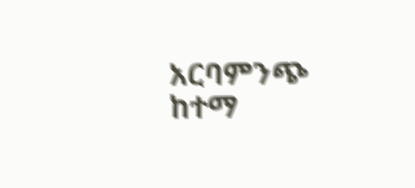አርባምንጭ ከተማ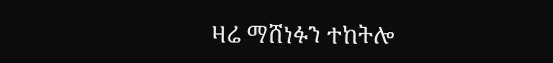ዛሬ ማሸነፉን ተከትሎ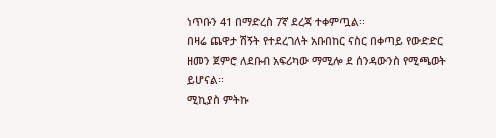ነጥቡን 41 በማድረስ 7ኛ ደረጃ ተቀምጧል፡፡
በዛሬ ጨዋታ ሽኝት የተደረገለት አቡበከር ናስር በቀጣይ የውድድር ዘመን ጀምሮ ለደቡብ አፍሪካው ማሚሎ ደ ሰንዳውንስ የሚጫወት ይሆናል፡፡
ሚኪያስ ምትኩ